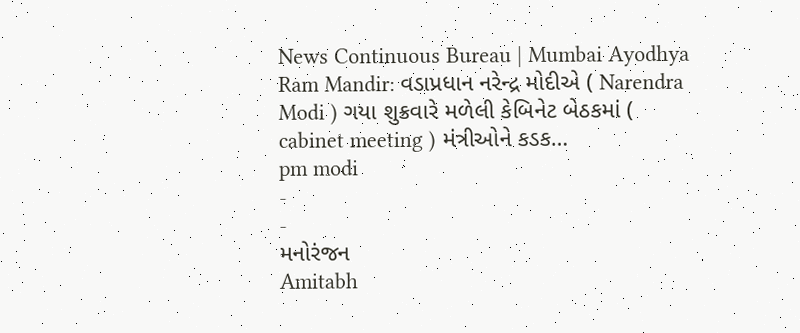News Continuous Bureau | Mumbai Ayodhya Ram Mandir: વડાપ્રધાન નરેન્દ્ર મોદીએ ( Narendra Modi ) ગયા શુક્રવારે મળેલી કેબિનેટ બેઠકમાં ( cabinet meeting ) મંત્રીઓને કડક…
pm modi
-
-
મનોરંજન
Amitabh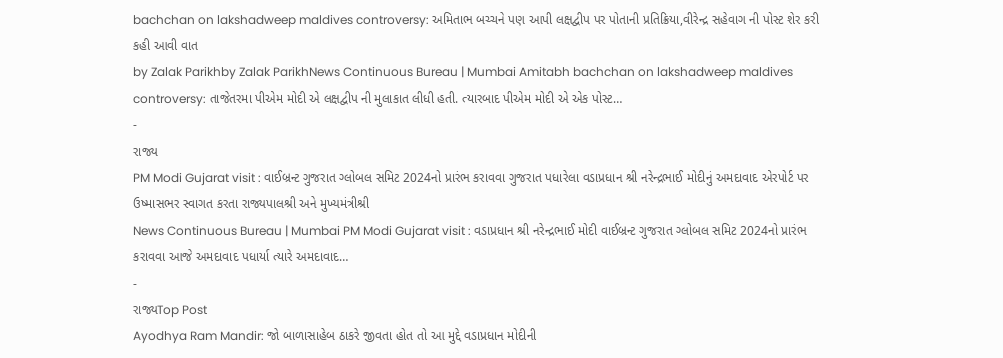bachchan on lakshadweep maldives controversy: અમિતાભ બચ્ચને પણ આપી લક્ષદ્વીપ પર પોતાની પ્રતિક્રિયા,વીરેન્દ્ર સહેવાગ ની પોસ્ટ શેર કરી કહી આવી વાત
by Zalak Parikhby Zalak ParikhNews Continuous Bureau | Mumbai Amitabh bachchan on lakshadweep maldives controversy: તાજેતરમા પીએમ મોદી એ લક્ષદ્વીપ ની મુલાકાત લીધી હતી. ત્યારબાદ પીએમ મોદી એ એક પોસ્ટ…
-
રાજ્ય
PM Modi Gujarat visit : વાઈબ્રન્ટ ગુજરાત ગ્લોબલ સમિટ 2024નો પ્રારંભ કરાવવા ગુજરાત પધારેલા વડાપ્રધાન શ્રી નરેન્દ્રભાઈ મોદીનું અમદાવાદ એરપોર્ટ પર ઉષ્માસભર સ્વાગત કરતા રાજ્યપાલશ્રી અને મુખ્યમંત્રીશ્રી
News Continuous Bureau | Mumbai PM Modi Gujarat visit : વડાપ્રધાન શ્રી નરેન્દ્રભાઈ મોદી વાઈબ્રન્ટ ગુજરાત ગ્લોબલ સમિટ 2024નો પ્રારંભ કરાવવા આજે અમદાવાદ પધાર્યા ત્યારે અમદાવાદ…
-
રાજ્યTop Post
Ayodhya Ram Mandir: જો બાળાસાહેબ ઠાકરે જીવતા હોત તો આ મુદ્દે વડાપ્રધાન મોદીની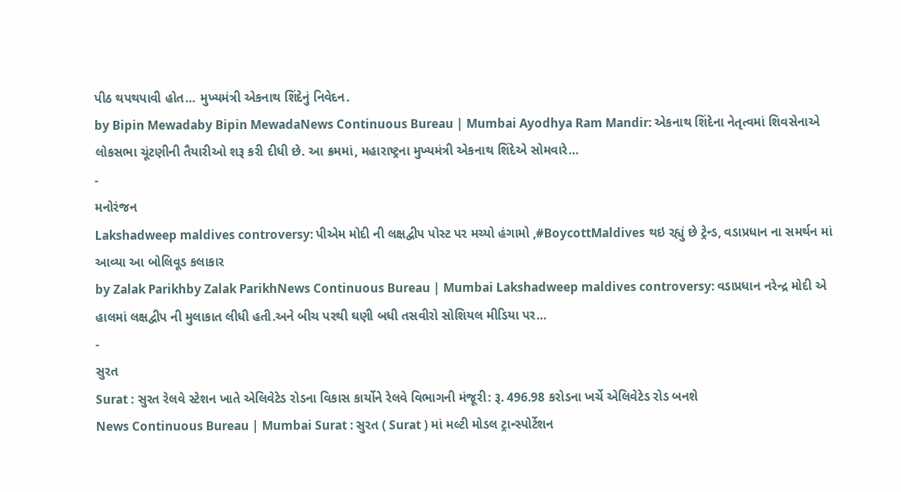પીઠ થપથપાવી હોત… મુખ્યમંત્રી એકનાથ શિંદેનું નિવેદન.
by Bipin Mewadaby Bipin MewadaNews Continuous Bureau | Mumbai Ayodhya Ram Mandir: એકનાથ શિંદેના નેતૃત્વમાં શિવસેનાએ લોકસભા ચૂંટણીની તૈયારીઓ શરૂ કરી દીધી છે. આ ક્રમમાં, મહારાષ્ટ્રના મુખ્યમંત્રી એકનાથ શિંદેએ સોમવારે…
-
મનોરંજન
Lakshadweep maldives controversy: પીએમ મોદી ની લક્ષદ્વીપ પોસ્ટ પર મચ્યો હંગામો ,#BoycottMaldives થઇ રહ્યું છે ટ્રેન્ડ, વડાપ્રધાન ના સમર્થન માં આવ્યા આ બોલિવૂડ કલાકાર
by Zalak Parikhby Zalak ParikhNews Continuous Bureau | Mumbai Lakshadweep maldives controversy: વડાપ્રધાન નરેન્દ્ર મોદી એ હાલમાં લક્ષદ્વીપ ની મુલાકાત લીધી હતી.અને બીચ પરથી ઘણી બધી તસવીરો સોશિયલ મીડિયા પર…
-
સુરત
Surat : સુરત રેલવે સ્ટેશન ખાતે એલિવેટેડ રોડના વિકાસ કાર્યોને રેલવે વિભાગની મંજૂરી: રૂ. 496.98 કરોડના ખર્ચે એલિવેટેડ રોડ બનશે
News Continuous Bureau | Mumbai Surat : સુરત ( Surat ) માં મલ્ટી મોડલ ટ્રાન્સ્પોર્ટેશન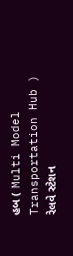હબ ( Multi Model Transportation Hub ) રેલવે સ્ટેશન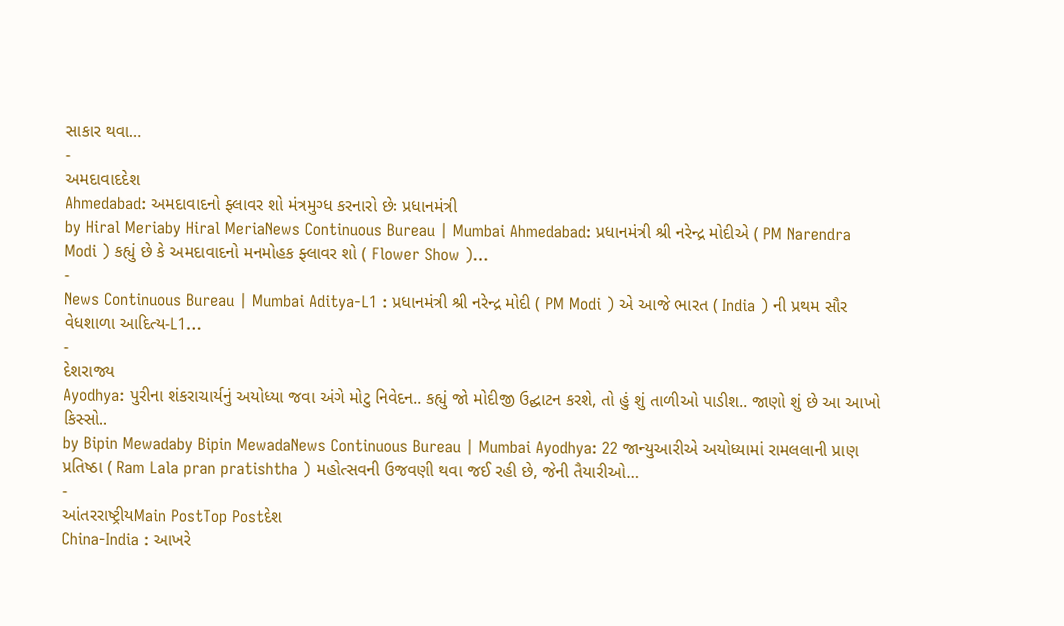સાકાર થવા…
-
અમદાવાદદેશ
Ahmedabad: અમદાવાદનો ફ્લાવર શો મંત્રમુગ્ધ કરનારો છેઃ પ્રધાનમંત્રી
by Hiral Meriaby Hiral MeriaNews Continuous Bureau | Mumbai Ahmedabad: પ્રધાનમંત્રી શ્રી નરેન્દ્ર મોદીએ ( PM Narendra Modi ) કહ્યું છે કે અમદાવાદનો મનમોહક ફ્લાવર શો ( Flower Show )…
-
News Continuous Bureau | Mumbai Aditya-L1 : પ્રધાનમંત્રી શ્રી નરેન્દ્ર મોદી ( PM Modi ) એ આજે ભારત ( India ) ની પ્રથમ સૌર વેધશાળા આદિત્ય-L1…
-
દેશરાજ્ય
Ayodhya: પુરીના શંકરાચાર્યનું અયોધ્યા જવા અંગે મોટુ નિવેદન.. કહ્યું જો મોદીજી ઉદ્ઘાટન કરશે, તો હું શું તાળીઓ પાડીશ.. જાણો શું છે આ આખો કિસ્સો..
by Bipin Mewadaby Bipin MewadaNews Continuous Bureau | Mumbai Ayodhya: 22 જાન્યુઆરીએ અયોધ્યામાં રામલલાની પ્રાણ પ્રતિષ્ઠા ( Ram Lala pran pratishtha ) મહોત્સવની ઉજવણી થવા જઈ રહી છે, જેની તૈયારીઓ…
-
આંતરરાષ્ટ્રીયMain PostTop Postદેશ
China-India : આખરે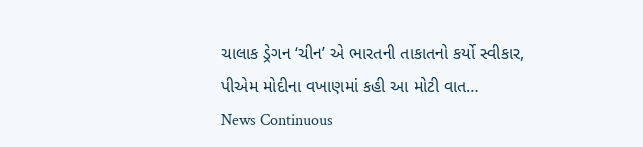ચાલાક ડ્રેગન ‘ચીન’ એ ભારતની તાકાતનો કર્યો સ્વીકાર, પીએમ મોદીના વખાણમાં કહી આ મોટી વાત…
News Continuous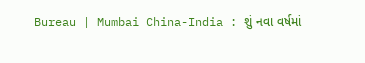Bureau | Mumbai China-India : શું નવા વર્ષમાં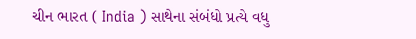ચીન ભારત ( India ) સાથેના સંબંધો પ્રત્યે વધુ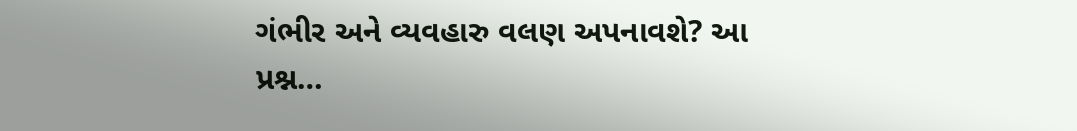ગંભીર અને વ્યવહારુ વલણ અપનાવશે? આ પ્રશ્ન…